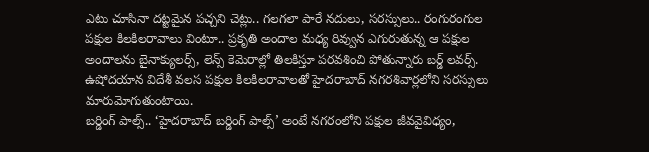ఎటు చూసినా దట్టమైన పచ్చని చెట్లు.. గలగలా పారే నదులు, సరస్సులు.. రంగురంగుల పక్షుల కిలకిలరావాలు వింటూ.. ప్రకృతి అందాల మధ్య రివ్వున ఎగురుతున్న ఆ పక్షుల అందాలను బైనాక్యులర్స్, లెన్స్ కెమెరాల్లో తిలకిస్తూ పరవశించి పోతున్నారు బర్డ్ లవర్స్. ఉషోదయాన విదేశీ వలస పక్షుల కిలకిలరావాలతో హైదరాబాద్ నగరశివార్లలోని సరస్సులు మారుమోగుతుంటాయి.
బర్డింగ్ పాల్స్.. ‘హైదరాబాద్ బర్డింగ్ పాల్స్’ అంటే నగరంలోని పక్షుల జీవవైవిధ్యం,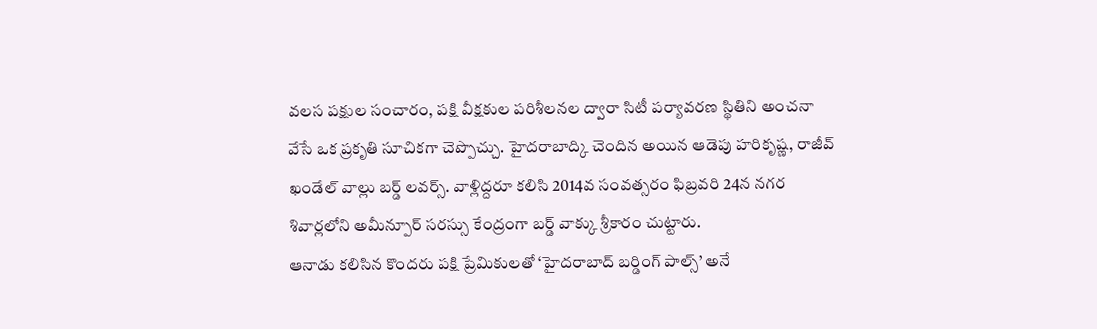వలస పక్షుల సంచారం, పక్షి వీక్షకుల పరిశీలనల ద్వారా సిటీ పర్యావరణ స్థితిని అంచనా వేసే ఒక ప్రకృతి సూచికగా చెప్పొచ్చు. హైదరాబాద్కి చెందిన అయిన ఆడెపు హరికృష్ణ, రాజీవ్ ఖండేల్ వాల్లు బర్డ్ లవర్స్. వాళ్లిద్దరూ కలిసి 2014వ సంవత్సరం ఫిబ్రవరి 24న నగర శివార్లలోని అమీన్పూర్ సరస్సు కేంద్రంగా బర్డ్ వాక్కు శ్రీకారం చుట్టారు.
ఆనాడు కలిసిన కొందరు పక్షి ప్రేమికులతో ‘హైదరాబాద్ బర్డింగ్ పాల్స్’ అనే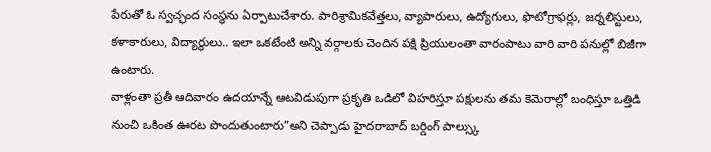పేరుతో ఓ స్వచ్ఛంద సంస్థను ఏర్పాటుచేశారు. పారిశ్రామికవేత్తలు, వ్యాపారులు, ఉద్యోగులు, ఫొటోగ్రాఫర్లు, జర్నలిస్టులు, కళాకారులు, విద్యార్థులు.. ఇలా ఒకటేంటి అన్ని వర్గాలకు చెందిన పక్షి ప్రియులంతా వారంపాటు వారి వారి పనుల్లో బిజీగా ఉంటారు.
వాళ్లంతా ప్రతీ ఆదివారం ఉదయాన్నే ఆటవిడుపుగా ప్రకృతి ఒడిలో విహరిస్తూ పక్షులను తమ కెమెరాల్లో బంధిస్తూ ఒత్తిడి నుంచి ఒకింత ఊరట పొందుతుంటారు”అని చెప్పాడు హైదరాబాద్ బర్డింగ్ పాల్స్కు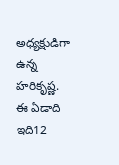అధ్యక్షుడిగా ఉన్న హరికృష్ణ. ఈ ఏడాది ఇది12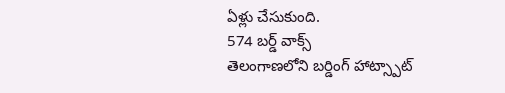ఏళ్లు చేసుకుంది.
574 బర్డ్ వాక్స్
తెలంగాణలోని బర్డింగ్ హాట్స్పాట్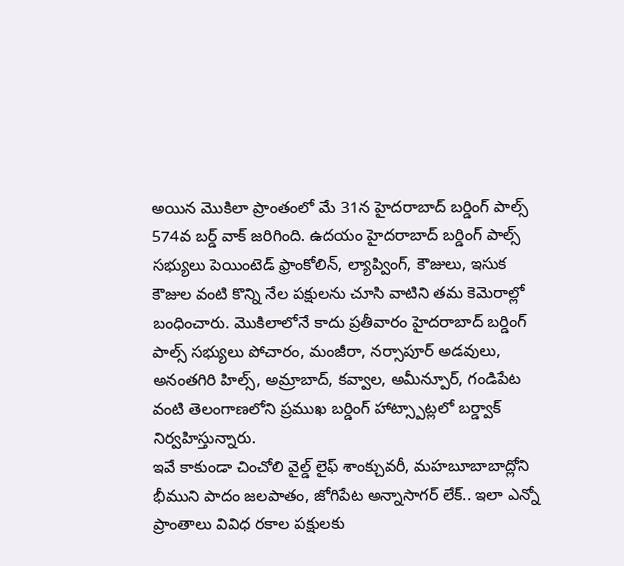అయిన మొకిలా ప్రాంతంలో మే 31న హైదరాబాద్ బర్డింగ్ పాల్స్ 574వ బర్డ్ వాక్ జరిగింది. ఉదయం హైదరాబాద్ బర్డింగ్ పాల్స్ సభ్యులు పెయింటెడ్ ఫ్రాంకోలిన్, ల్యాప్వింగ్, కౌజులు, ఇసుక కౌజుల వంటి కొన్ని నేల పక్షులను చూసి వాటిని తమ కెమెరాల్లో బంధించారు. మొకిలాలోనే కాదు ప్రతీవారం హైదరాబాద్ బర్డింగ్ పాల్స్ సభ్యులు పోచారం, మంజీరా, నర్సాపూర్ అడవులు, అనంతగిరి హిల్స్, అమ్రాబాద్, కవ్వాల, అమీన్పూర్, గండిపేట వంటి తెలంగాణలోని ప్రముఖ బర్డింగ్ హాట్స్పాట్లలో బర్డ్వాక్ నిర్వహిస్తున్నారు.
ఇవే కాకుండా చించోలి వైల్డ్ లైఫ్ శాంక్చువరీ, మహబూబాబాద్లోని భీముని పాదం జలపాతం, జోగిపేట అన్నాసాగర్ లేక్.. ఇలా ఎన్నో ప్రాంతాలు వివిధ రకాల పక్షులకు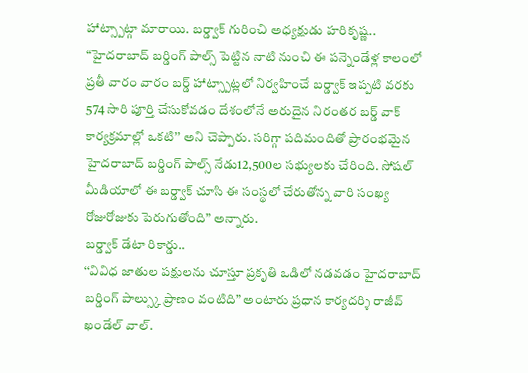హాట్స్పాట్గా మారాయి. బర్డ్వాక్ గురించి అధ్యక్షుడు హరికృష్ణ.. “హైదరాబాద్ బర్డింగ్ పాల్స్ పెట్టిన నాటి నుంచి ఈ పన్నెండేళ్ల కాలంలో ప్రతీ వారం వారం బర్డ్ హాట్స్పాట్లలో నిర్వహించే బర్డ్వాక్ ఇప్పటి వరకు 574 సారి పూర్తి చేసుకోవడం దేశంలోనే అరుదైన నిరంతర బర్డ్ వాక్ కార్యక్రమాల్లో ఒకటి’’ అని చెప్పారు. సరిగ్గా పదిమందితో ప్రారంభమైన హైదరాబాద్ బర్డింగ్ పాల్స్ నేడు12,500ల సభ్యులకు చేరింది. సోషల్ మీడియాలో ఈ బర్డ్వాక్ చూసి ఈ సంస్థలో చేరుతోన్న వారి సంఖ్య రోజురోజుకు పెరుగుతోంది” అన్నారు.
బర్డ్వాక్ డేటా రికార్డు..
‘‘వివిధ జాతుల పక్షులను చూస్తూ ప్రకృతి ఒడిలో నడవడం హైదరాబాద్ బర్డింగ్ పాల్స్కు ప్రాణం వంటిది” అంటారు ప్రధాన కార్యదర్శి రాజీవ్ ఖండేల్ వాల్.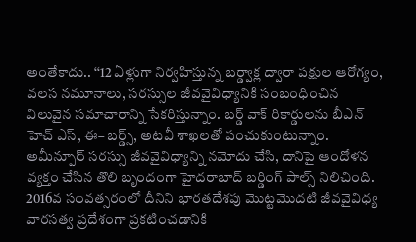అంతేకాదు.. ‘‘12 ఏళ్లుగా నిర్వహిస్తున్న బర్డ్వాక్ల ద్వారా పక్షుల ఆరోగ్యం, వలస నమూనాలు, సరస్సుల జీవవైవిధ్యానికి సంబంధించిన విలువైన సమాచారాన్ని సేకరిస్తున్నాం. బర్డ్ వాక్ రికార్డులను బీఎన్ హెచ్ ఎస్, ఈ– బర్డ్స్, అటవీ శాఖలతో పంచుకుంటున్నాం.
అమీన్పూర్ సరస్సు జీవవైవిధ్యాన్ని నమోదు చేసి, దానిపై ఆందోళన వ్యక్తం చేసిన తొలి బృందంగా హైదరాబాద్ బర్డింగ్ పాల్స్ నిలిచింది. 2016వ సంవత్సరంలో దీనిని భారతదేశపు మొట్టమొదటి జీవవైవిధ్య వారసత్వ ప్రదేశంగా ప్రకటించడానికి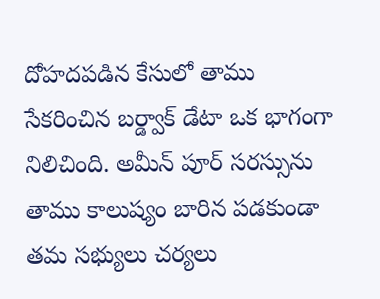దోహదపడిన కేసులో తాము సేకరించిన బర్డ్వాక్ డేటా ఒక భాగంగా నిలిచింది. అమీన్ పూర్ సరస్సును తాము కాలుష్యం బారిన పడకుండా తమ సభ్యులు చర్యలు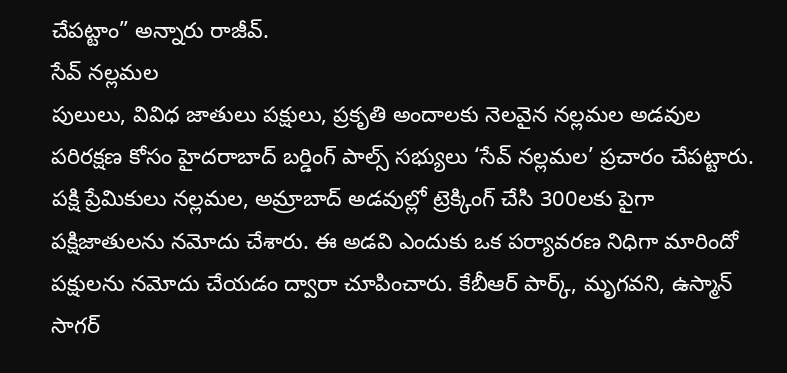చేపట్టాం” అన్నారు రాజీవ్.
సేవ్ నల్లమల
పులులు, వివిధ జాతులు పక్షులు, ప్రకృతి అందాలకు నెలవైన నల్లమల అడవుల పరిరక్షణ కోసం హైదరాబాద్ బర్డింగ్ పాల్స్ సభ్యులు ‘సేవ్ నల్లమల’ ప్రచారం చేపట్టారు. పక్షి ప్రేమికులు నల్లమల, అమ్రాబాద్ అడవుల్లో ట్రెక్కింగ్ చేసి 300లకు పైగా పక్షిజాతులను నమోదు చేశారు. ఈ అడవి ఎందుకు ఒక పర్యావరణ నిధిగా మారిందో పక్షులను నమోదు చేయడం ద్వారా చూపించారు. కేబీఆర్ పార్క్, మృగవని, ఉస్మాన్ సాగర్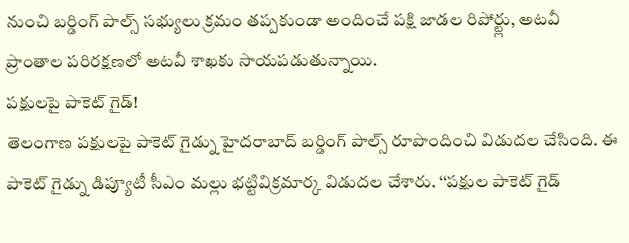నుంచి బర్డింగ్ పాల్స్ సభ్యులు క్రమం తప్పకుండా అందించే పక్షి జాడల రిపోర్ట్లు, అటవీ ప్రాంతాల పరిరక్షణలో అటవీ శాఖకు సాయపడుతున్నాయి.
పక్షులపై పాకెట్ గైడ్!
తెలంగాణ పక్షులపై పాకెట్ గైడ్ను హైదరాబాద్ బర్డింగ్ పాల్స్ రూపొందించి విడుదల చేసింది. ఈ పాకెట్ గైడ్ను డిప్యూటీ సీఎం మల్లు భట్టివిక్రమార్క విడుదల చేశారు. ‘‘పక్షుల పాకెట్ గైడ్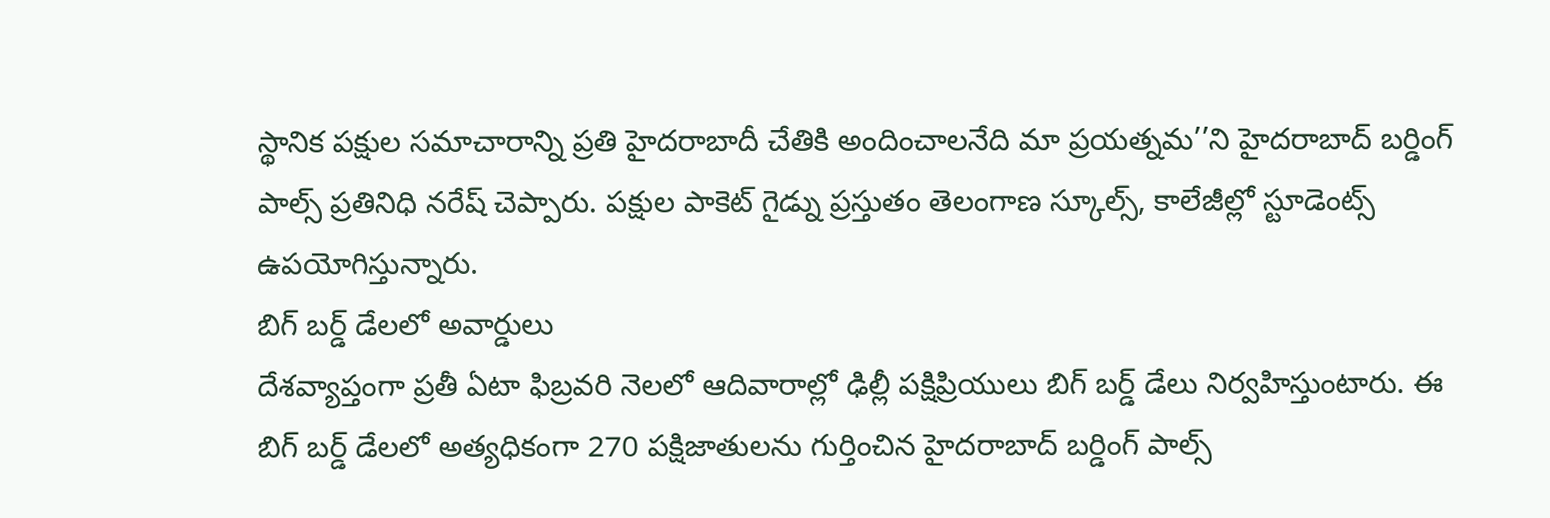స్థానిక పక్షుల సమాచారాన్ని ప్రతి హైదరాబాదీ చేతికి అందించాలనేది మా ప్రయత్నమ’’ని హైదరాబాద్ బర్డింగ్ పాల్స్ ప్రతినిధి నరేష్ చెప్పారు. పక్షుల పాకెట్ గైడ్ను ప్రస్తుతం తెలంగాణ స్కూల్స్, కాలేజీల్లో స్టూడెంట్స్ ఉపయోగిస్తున్నారు.
బిగ్ బర్డ్ డేలలో అవార్డులు
దేశవ్యాప్తంగా ప్రతీ ఏటా ఫిబ్రవరి నెలలో ఆదివారాల్లో ఢిల్లీ పక్షిప్రియులు బిగ్ బర్డ్ డేలు నిర్వహిస్తుంటారు. ఈ బిగ్ బర్డ్ డేలలో అత్యధికంగా 270 పక్షిజాతులను గుర్తించిన హైదరాబాద్ బర్డింగ్ పాల్స్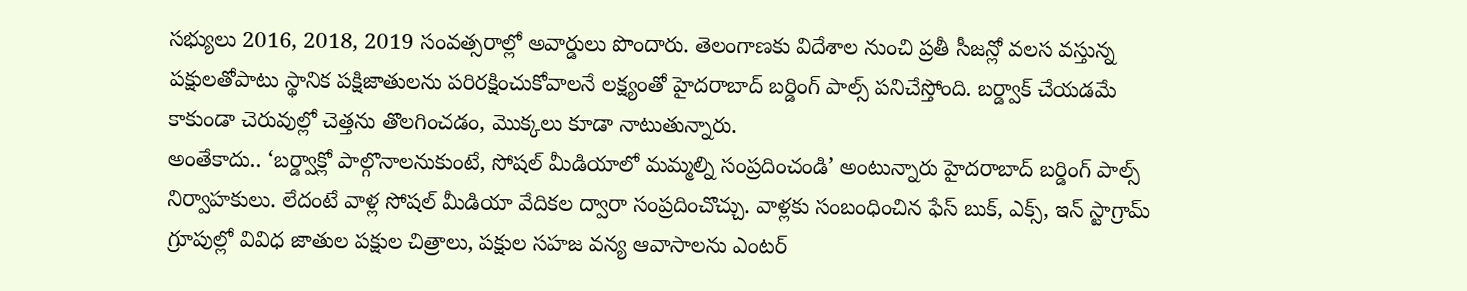సభ్యులు 2016, 2018, 2019 సంవత్సరాల్లో అవార్డులు పొందారు. తెలంగాణకు విదేశాల నుంచి ప్రతీ సీజన్లో వలస వస్తున్న పక్షులతోపాటు స్థానిక పక్షిజాతులను పరిరక్షించుకోవాలనే లక్ష్యంతో హైదరాబాద్ బర్డింగ్ పాల్స్ పనిచేస్తోంది. బర్డ్వాక్ చేయడమే కాకుండా చెరువుల్లో చెత్తను తొలగించడం, మొక్కలు కూడా నాటుతున్నారు.
అంతేకాదు.. ‘బర్డ్వాక్లో పాల్గొనాలనుకుంటే, సోషల్ మీడియాలో మమ్మల్ని సంప్రదించండి’ అంటున్నారు హైదరాబాద్ బర్డింగ్ పాల్స్ నిర్వాహకులు. లేదంటే వాళ్ల సోషల్ మీడియా వేదికల ద్వారా సంప్రదించొచ్చు. వాళ్లకు సంబంధించిన ఫేస్ బుక్, ఎక్స్, ఇన్ స్టాగ్రామ్ గ్రూపుల్లో వివిధ జాతుల పక్షుల చిత్రాలు, పక్షుల సహజ వన్య ఆవాసాలను ఎంటర్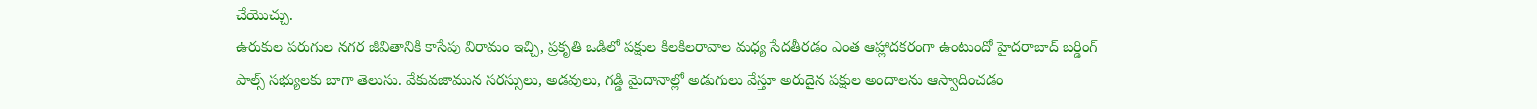చేయొచ్చు.
ఉరుకుల పరుగుల నగర జీవితానికి కాసేపు విరామం ఇచ్చి, ప్రకృతి ఒడిలో పక్షుల కిలకిలరావాల మధ్య సేదతీరడం ఎంత ఆహ్లాదకరంగా ఉంటుందో హైదరాబాద్ బర్డింగ్ పాల్స్ సభ్యులకు బాగా తెలుసు. వేకువజామున సరస్సులు, అడవులు, గడ్డి మైదానాల్లో అడుగులు వేస్తూ అరుదైన పక్షుల అందాలను ఆస్వాదించడం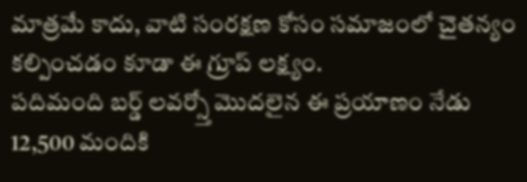మాత్రమే కాదు, వాటి సంరక్షణ కోసం సమాజంలో చైతన్యం కల్పించడం కూడా ఈ గ్రూప్ లక్ష్యం.
పదిమంది బర్డ్ లవర్స్తో మొదలైన ఈ ప్రయాణం నేడు 12,500 మందికి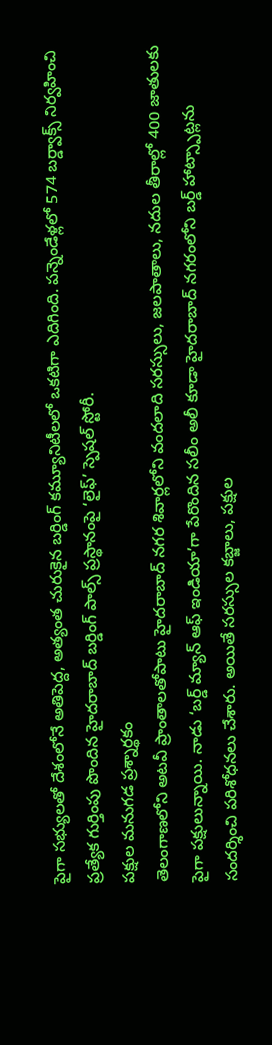పైగా సభ్యులతో దేశంలోనే అతిపెద్ద, అత్యంత చురుకైన బర్డింగ్ కమ్యూనిటీలలో ఒకటిగా ఎదిగింది. పన్నెండేళ్లలో 574 బర్డ్వాక్స్ నిర్వహించి ప్రత్యేక గుర్తింపు పొందిన హైదరాబాద్ బర్డింగ్ పాల్స్ ప్రస్థానంపై ‘లైఫ్’ స్పెషల్ స్టోరీ.
పక్షుల మనుగడ ప్రశ్నార్థకం
తెలంగాణలోని అటవీ ప్రాంతాలతోపాటు హైదరాబాద్ నగర శివార్లలోని వందలాది సరస్సులు, జలపాతాలు, నదుల తీరాల్లో 400 జాతులకు పైగా పక్షులున్నాయి. నాడు ‘బర్డ్ మ్యాన్ ఆఫ్ ఇండియా’గా పేరొందిన సలీం అలీ కూడా హైదరాబాద్ నగరంలోని బర్డ్ హాట్స్పాట్లను సందర్శించి పరిశోధనలు చేశారు. అయితే సరస్సుల కబ్జాలు, పక్షుల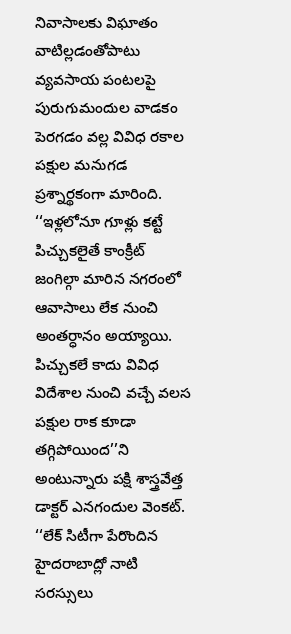నివాసాలకు విఘాతం వాటిల్లడంతోపాటు వ్యవసాయ పంటలపై పురుగుమందుల వాడకం పెరగడం వల్ల వివిధ రకాల పక్షుల మనుగడ ప్రశ్నార్థకంగా మారింది.
‘‘ఇళ్లలోనూ గూళ్లు కట్టే పిచ్చుకలైతే కాంక్రీట్ జంగిల్గా మారిన నగరంలో ఆవాసాలు లేక నుంచి అంతర్ధానం అయ్యాయి. పిచ్చుకలే కాదు వివిధ విదేశాల నుంచి వచ్చే వలస పక్షుల రాక కూడా తగ్గిపోయింద’’ని అంటున్నారు పక్షి శాస్త్రవేత్త డాక్టర్ ఎనగందుల వెంకట్. ‘‘లేక్ సిటీగా పేరొందిన హైదరాబాద్లో నాటి సరస్సులు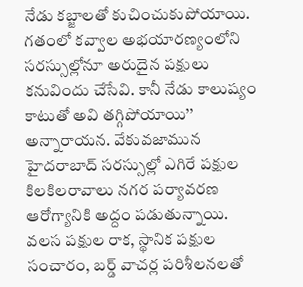నేడు కబ్జాలతో కుచించుకుపోయాయి.
గతంలో కవ్వాల అభయారణ్యంలోని సరస్సుల్లోనూ అరుదైన పక్షులు కనువిందు చేసేవి. కానీ నేడు కాలుష్యం కాటుతో అవి తగ్గిపోయాయి’’ అన్నారాయన. వేకువజామున హైదరాబాద్ సరస్సుల్లో ఎగిరే పక్షుల కిలకిలరావాలు నగర పర్యావరణ ఆరోగ్యానికి అద్దం పడుతున్నాయి. వలస పక్షుల రాక, స్థానిక పక్షుల సంచారం, బర్డ్ వాచర్ల పరిశీలనలతో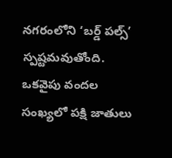నగరంలోని ‘బర్డ్ పల్స్’ స్పష్టమవుతోంది.
ఒకవైపు వందల సంఖ్యలో పక్షి జాతులు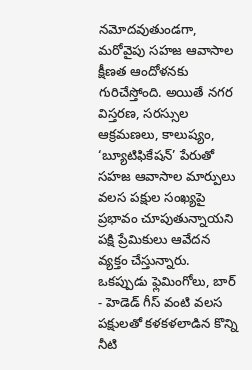నమోదవుతుండగా, మరోవైపు సహజ ఆవాసాల క్షీణత ఆందోళనకు గురిచేస్తోంది. అయితే నగర విస్తరణ, సరస్సుల ఆక్రమణలు, కాలుష్యం, ‘బ్యూటిఫికేషన్’ పేరుతో సహజ ఆవాసాల మార్పులు వలస పక్షుల సంఖ్యపై ప్రభావం చూపుతున్నాయని పక్షి ప్రేమికులు ఆవేదన వ్యక్తం చేస్తున్నారు. ఒకప్పుడు ఫ్లెమింగోలు, బార్ - హెడెడ్ గీస్ వంటి వలస పక్షులతో కళకళలాడిన కొన్ని నీటి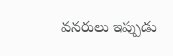వనరులు ఇప్పుడు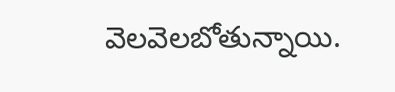వెలవెలబోతున్నాయి.